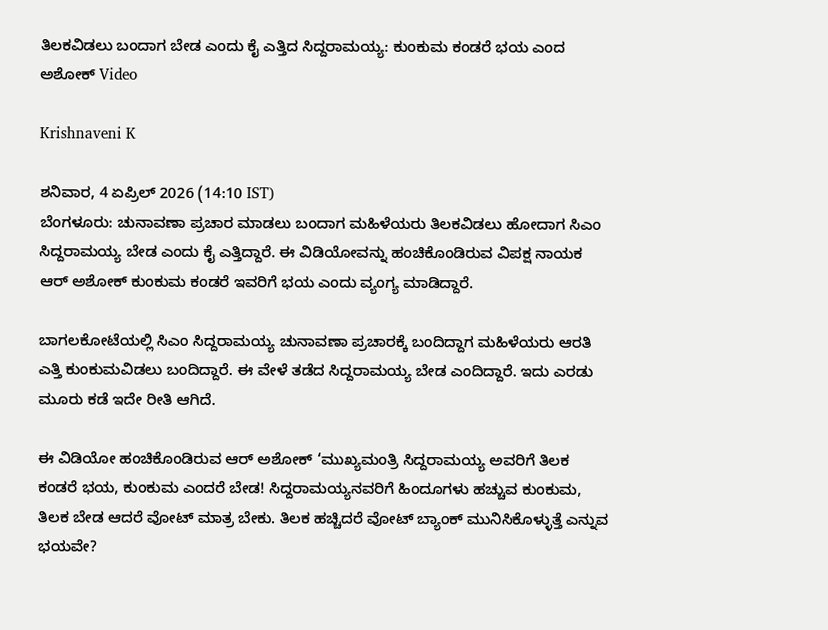ತಿಲಕವಿಡಲು ಬಂದಾಗ ಬೇಡ ಎಂದು ಕೈ ಎತ್ತಿದ ಸಿದ್ದರಾಮಯ್ಯ: ಕುಂಕುಮ ಕಂಡರೆ ಭಯ ಎಂದ ಅಶೋಕ್ Video

Krishnaveni K

ಶನಿವಾರ, 4 ಏಪ್ರಿಲ್ 2026 (14:10 IST)
ಬೆಂಗಳೂರು: ಚುನಾವಣಾ ಪ್ರಚಾರ ಮಾಡಲು ಬಂದಾಗ ಮಹಿಳೆಯರು ತಿಲಕವಿಡಲು ಹೋದಾಗ ಸಿಎಂ ಸಿದ್ದರಾಮಯ್ಯ ಬೇಡ ಎಂದು ಕೈ ಎತ್ತಿದ್ದಾರೆ. ಈ ವಿಡಿಯೋವನ್ನು ಹಂಚಿಕೊಂಡಿರುವ ವಿಪಕ್ಷ ನಾಯಕ ಆರ್ ಅಶೋಕ್ ಕುಂಕುಮ ಕಂಡರೆ ಇವರಿಗೆ ಭಯ ಎಂದು ವ್ಯಂಗ್ಯ ಮಾಡಿದ್ದಾರೆ.

ಬಾಗಲಕೋಟೆಯಲ್ಲಿ ಸಿಎಂ ಸಿದ್ದರಾಮಯ್ಯ ಚುನಾವಣಾ ಪ್ರಚಾರಕ್ಕೆ ಬಂದಿದ್ದಾಗ ಮಹಿಳೆಯರು ಆರತಿ ಎತ್ತಿ ಕುಂಕುಮವಿಡಲು ಬಂದಿದ್ದಾರೆ. ಈ ವೇಳೆ ತಡೆದ ಸಿದ್ದರಾಮಯ್ಯ ಬೇಡ ಎಂದಿದ್ದಾರೆ. ಇದು ಎರಡು ಮೂರು ಕಡೆ ಇದೇ ರೀತಿ ಆಗಿದೆ.

ಈ ವಿಡಿಯೋ ಹಂಚಿಕೊಂಡಿರುವ ಆರ್ ಅಶೋಕ್ ‘ಮುಖ್ಯಮಂತ್ರಿ ಸಿದ್ದರಾಮಯ್ಯ ಅವರಿಗೆ ತಿಲಕ ಕಂಡರೆ ಭಯ, ಕುಂಕುಮ ಎಂದರೆ ಬೇಡ! ಸಿದ್ದರಾಮಯ್ಯನವರಿಗೆ ಹಿಂದೂಗಳು ಹಚ್ಚುವ ಕುಂಕುಮ, ತಿಲಕ ಬೇಡ ಆದರೆ ವೋಟ್‌ ಮಾತ್ರ ಬೇಕು. ತಿಲಕ ಹಚ್ಚಿದರೆ ವೋಟ್‌ ಬ್ಯಾಂಕ್‌ ಮುನಿಸಿಕೊಳ್ಳುತ್ತೆ ಎನ್ನುವ ಭಯವೇ?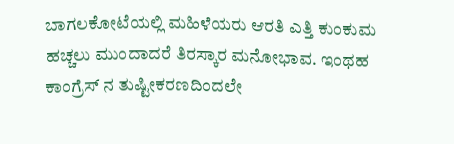ಬಾಗಲಕೋಟೆಯಲ್ಲಿ ಮಹಿಳೆಯರು ಆರತಿ ಎತ್ತಿ ಕುಂಕುಮ ಹಚ್ಚಲು ಮುಂದಾದರೆ ತಿರಸ್ಕಾರ ಮನೋಭಾವ. ಇಂಥಹ ಕಾಂಗ್ರೆಸ್ ನ ತುಷ್ಟೀಕರಣದಿಂದಲೇ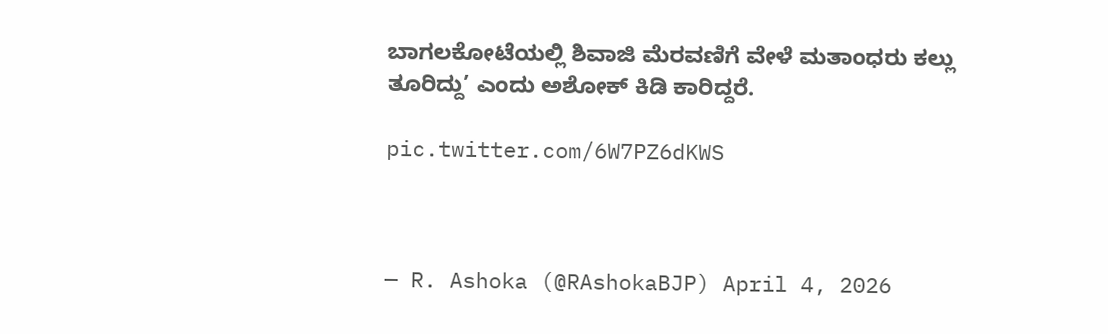ಬಾಗಲಕೋಟೆಯಲ್ಲಿ ಶಿವಾಜಿ ಮೆರವಣಿಗೆ ವೇಳೆ ಮತಾಂಧರು ಕಲ್ಲು ತೂರಿದ್ದು’ ಎಂದು ಅಶೋಕ್ ಕಿಡಿ ಕಾರಿದ್ದರೆ.

pic.twitter.com/6W7PZ6dKWS



— R. Ashoka (@RAshokaBJP) April 4, 2026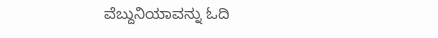ವೆಬ್ದುನಿಯಾವನ್ನು ಓದಿ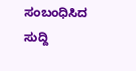ಸಂಬಂಧಿಸಿದ ಸುದ್ದಿ